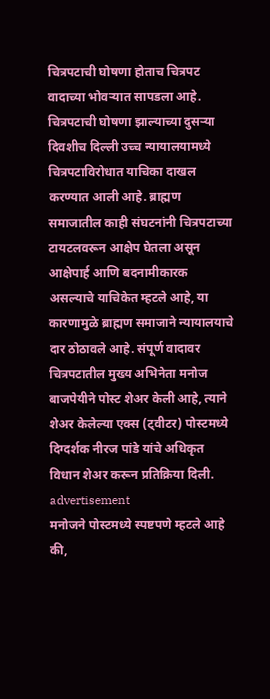चित्रपटाची घोषणा होताच चित्रपट वादाच्या भोवऱ्यात सापडला आहे. चित्रपटाची घोषणा झाल्याच्या दुसऱ्या दिवशीच दिल्ली उच्च न्यायालयामध्ये चित्रपटाविरोधात याचिका दाखल करण्यात आली आहे. ब्राह्मण समाजातील काही संघटनांनी चित्रपटाच्या टायटलवरून आक्षेप घेतला असून आक्षेपार्ह आणि बदनामीकारक असल्याचे याचिकेत म्हटले आहे, या कारणामुळे ब्राह्मण समाजाने न्यायालयाचे दार ठोठावले आहे. संपूर्ण वादावर चित्रपटातील मुख्य अभिनेता मनोज बाजपेयीने पोस्ट शेअर केली आहे, त्याने शेअर केलेल्या एक्स (ट्वीटर) पोस्टमध्ये दिग्दर्शक नीरज पांडे यांचे अधिकृत विधान शेअर करून प्रतिक्रिया दिली.
advertisement
मनोजने पोस्टमध्ये स्पष्टपणे म्हटले आहे की,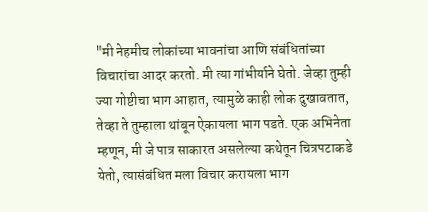"मी नेहमीच लोकांच्या भावनांचा आणि संबंधितांच्या विचारांचा आदर करतो. मी त्या गांभीर्याने घेतो. जेव्हा तुम्ही ज्या गोष्टीचा भाग आहात, त्यामुळे काही लोक दुखावतात, तेव्हा ते तुम्हाला थांबून ऐकायला भाग पडते. एक अभिनेता म्हणून, मी जे पात्र साकारत असलेल्या कथेतून चित्रपटाकडे येतो, त्यासंबंधित मला विचार करायला भाग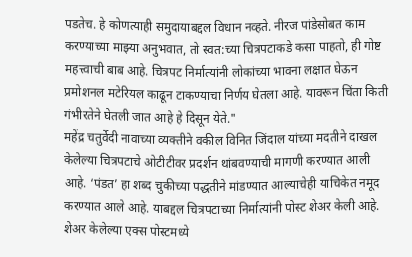पडतेच. हे कोणत्याही समुदायाबद्दल विधान नव्हते. नीरज पांडेसोबत काम करण्याच्या माझ्या अनुभवात, तो स्वत:च्या चित्रपटाकडे कसा पाहतो, ही गोष्ट महत्त्वाची बाब आहे. चित्रपट निर्मात्यांनी लोकांच्या भावना लक्षात घेऊन प्रमोशनल मटेरियल काढून टाकण्याचा निर्णय घेतला आहे. यावरून चिंता किती गंभीरतेने घेतली जात आहे हे दिसून येते."
महेंद्र चतुर्वेदी नावाच्या व्यक्तीने वकील विनित जिंदाल यांच्या मदतीने दाखल केलेल्या चित्रपटाचे ओटीटीवर प्रदर्शन थांबवण्याची मागणी करण्यात आली आहे. ‘पंडत’ हा शब्द चुकीच्या पद्धतीने मांडण्यात आल्याचेही याचिकेत नमूद करण्यात आले आहे. याबद्दल चित्रपटाच्या निर्मात्यांनी पोस्ट शेअर केली आहे. शेअर केलेल्या एक्स पोस्टमध्ये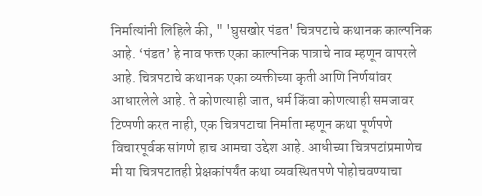निर्मात्यांनी लिहिले की, " 'घुसखोर पंडत' चित्रपटाचे कथानक काल्पनिक आहे. ‘पंडत’ हे नाव फक्त एका काल्पनिक पात्राचे नाव म्हणून वापरले आहे. चित्रपटाचे कथानक एका व्यक्तीच्या कृती आणि निर्णयांवर आधारलेले आहे. ते कोणत्याही जात, धर्म किंवा कोणत्याही समजावर टिप्पणी करत नाही, एक चित्रपटाचा निर्माता म्हणून कथा पूर्णपणे विचारपूर्वक सांगणे हाच आमचा उद्देश आहे. आधीच्या चित्रपटांप्रमाणेच मी या चित्रपटातही प्रेक्षकांपर्यंत कथा व्यवस्थितपणे पोहोचवण्याचा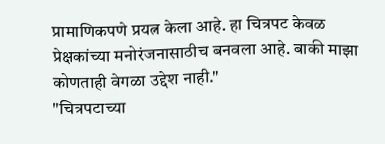प्रामाणिकपणे प्रयत्न केला आहे. हा चित्रपट केवळ प्रेक्षकांच्या मनोरंजनासाठीच बनवला आहे. बाकी माझा कोणताही वेगळा उद्देश नाही."
"चित्रपटाच्या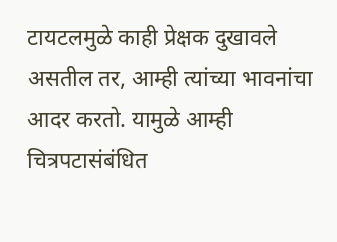टायटलमुळे काही प्रेक्षक दुखावले असतील तर, आम्ही त्यांच्या भावनांचा आदर करतो. यामुळे आम्ही चित्रपटासंबंधित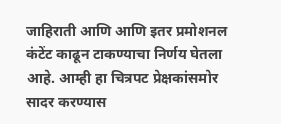जाहिराती आणि आणि इतर प्रमोशनल कंटेंट काढून टाकण्याचा निर्णय घेतला आहे. आम्ही हा चित्रपट प्रेक्षकांसमोर सादर करण्यास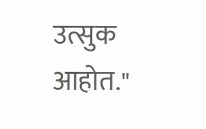उत्सुक आहोत."